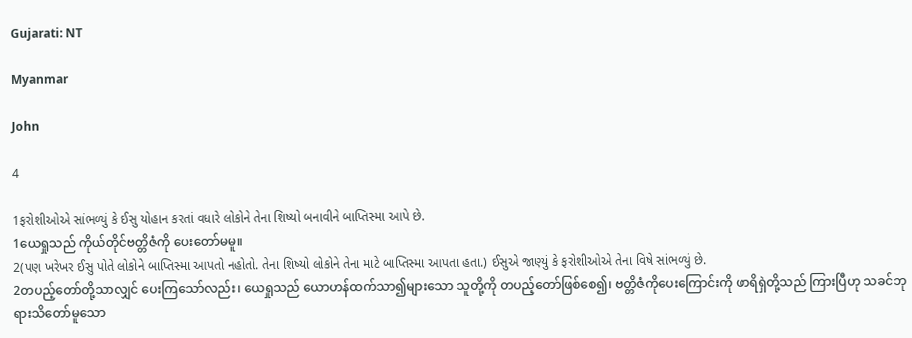Gujarati: NT

Myanmar

John

4

1ફરોશીઓએ સાંભળ્યું કે ઈસુ યોહાન કરતાં વધારે લોકોને તેના શિષ્યો બનાવીને બાપ્તિસ્મા આપે છે.
1ယေရှုသည် ကိုယ်တိုင်ဗတ္တိဇံကို ပေးတော်မမူ။
2(પણ ખરેખર ઈસુ પોતે લોકોને બાપ્તિસ્મા આપતો નહોતો. તેના શિષ્યો લોકોને તેના માટે બાપ્તિસ્મા આપતા હતા.) ઈસુએ જાણ્યું કે ફરોશીઓએ તેના વિષે સાંભળ્યું છે.
2တပည့်တော်တို့သာလျှင် ပေးကြသော်လည်း၊ ယေရှုသည် ယောဟန်ထက်သာ၍များသော သူတို့ကို တပည့်တော်ဖြစ်စေ၍၊ ဗတ္တိဇံကိုပေးကြောင်းကို ဖာရိရှဲတို့သည် ကြားပြီဟု သခင်ဘုရားသိတော်မူသော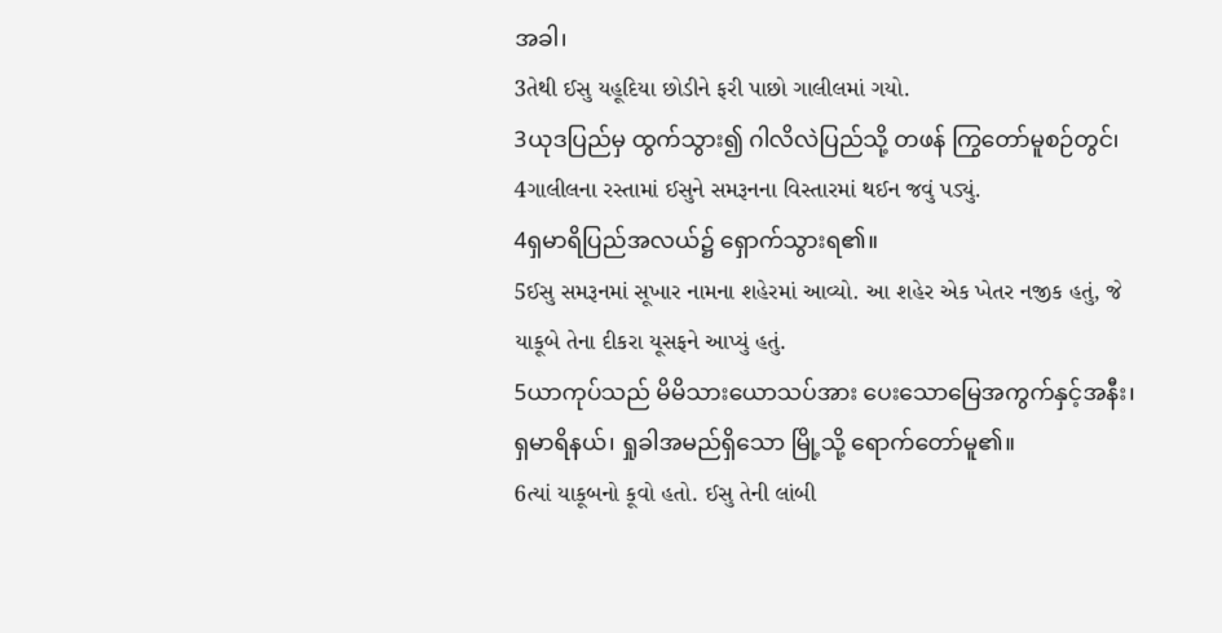အခါ၊
3તેથી ઈસુ યહૂદિયા છોડીને ફરી પાછો ગાલીલમાં ગયો.
3ယုဒပြည်မှ ထွက်သွား၍ ဂါလိလဲပြည်သို့ တဖန် ကြွတော်မူစဉ်တွင်၊
4ગાલીલના રસ્તામાં ઈસુને સમરૂનના વિસ્તારમાં થઈન જવું પડ્યું.
4ရှမာရိပြည်အလယ်၌ ရှောက်သွားရ၏။
5ઈસુ સમરૂનમાં સૂખાર નામના શહેરમાં આવ્યો. આ શહેર એક ખેતર નજીક હતું, જે યાકૂબે તેના દીકરા યૂસફને આપ્યું હતું.
5ယာကုပ်သည် မိမိသားယောသပ်အား ပေးသောမြေအကွက်နှင့်အနီး၊ ရှမာရိနယ်၊ ရှုခါအမည်ရှိသော မြို့သို့ ရောက်တော်မူ၏။
6ત્યાં યાકૂબનો કૂવો હતો. ઈસુ તેની લાંબી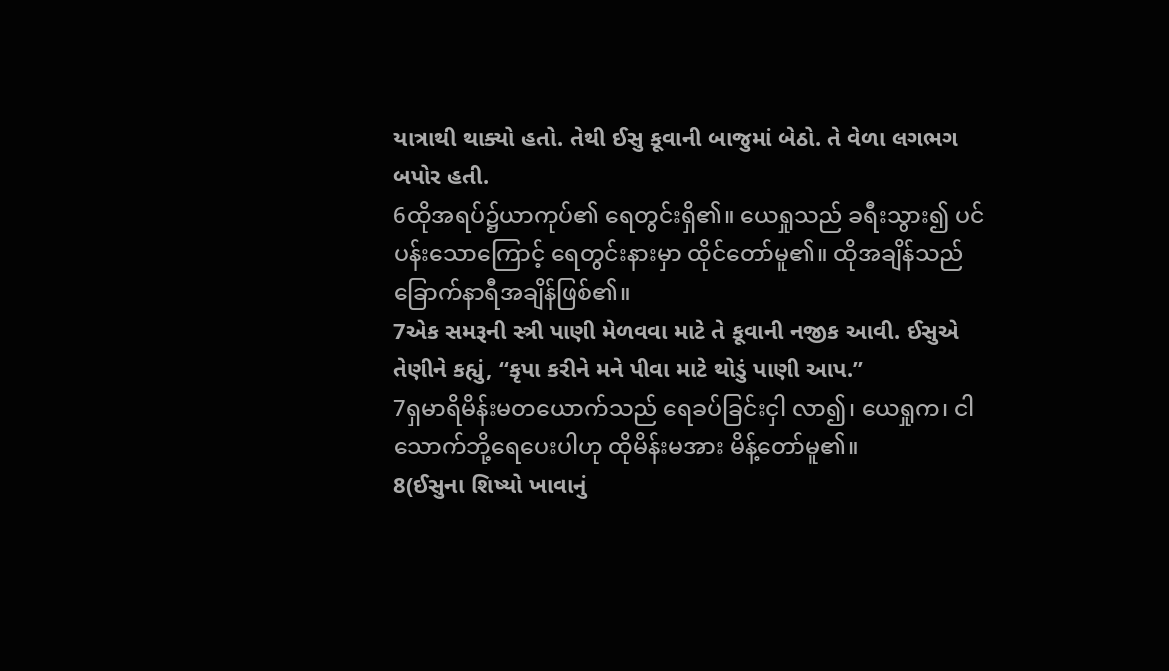યાત્રાથી થાક્યો હતો. તેથી ઈસુ કૂવાની બાજુમાં બેઠો. તે વેળા લગભગ બપોર હતી.
6ထိုအရပ်၌ယာကုပ်၏ ရေတွင်းရှိ၏။ ယေရှုသည် ခရီးသွား၍ ပင်ပန်းသောကြောင့် ရေတွင်းနားမှာ ထိုင်တော်မူ၏။ ထိုအချိန်သည် ခြောက်နာရီအချိန်ဖြစ်၏။
7એક સમરૂની સ્ત્રી પાણી મેળવવા માટે તે કૂવાની નજીક આવી. ઈસુએ તેણીને કહ્યું, “કૃપા કરીને મને પીવા માટે થોડું પાણી આપ.”
7ရှမာရိမိန်းမတယောက်သည် ရေခပ်ခြင်းငှါ လာ၍၊ ယေရှုက၊ ငါသောက်ဘို့ရေပေးပါဟု ထိုမိန်းမအား မိန့်တော်မူ၏။
8(ઈસુના શિષ્યો ખાવાનું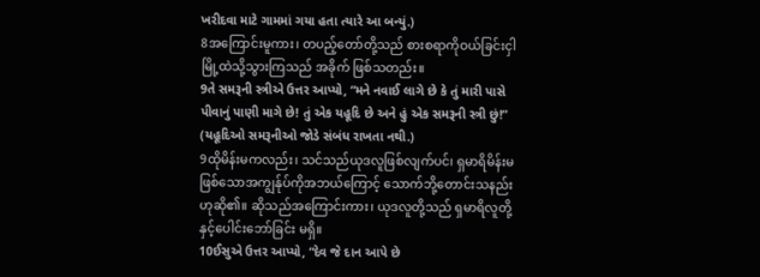ખરીદવા માટે ગામમાં ગયા હતા ત્યારે આ બન્યું.)
8အကြောင်းမူကား၊ တပည့်တော်တို့သည် စားစရာကိုဝယ်ခြင်းငှါ မြို့ထဲသို့သွားကြသည် အခိုက် ဖြစ်သတည်း။
9તે સમરૂની સ્ત્રીએ ઉત્તર આપ્યો, “મને નવાઈ લાગે છે કે તું મારી પાસે પીવાનું પાણી માગે છે! તું એક યહૂદિ છે અને હું એક સમરૂની સ્ત્રી છું!” (યહૂદિઓ સમરૂનીઓ જોડે સંબંધ રાખતા નથી.)
9ထိုမိန်းမကလည်း၊ သင်သည်ယုဒလူဖြစ်လျက်ပင်၊ ရှမာရိမိန်းမဖြစ်သောအကျွန်ုပ်ကိုအဘယ်ကြောင့် သောက်ဘို့တောင်းသနည်းဟုဆို၏။ ဆိုသည်အကြောင်းကား၊ ယုဒလူတို့သည် ရှမာရိလူတို့နှင့်ပေါင်းဘော်ခြင်း မရှိ။
10ઈસુએ ઉત્તર આપ્યો, “દેવ જે દાન આપે છે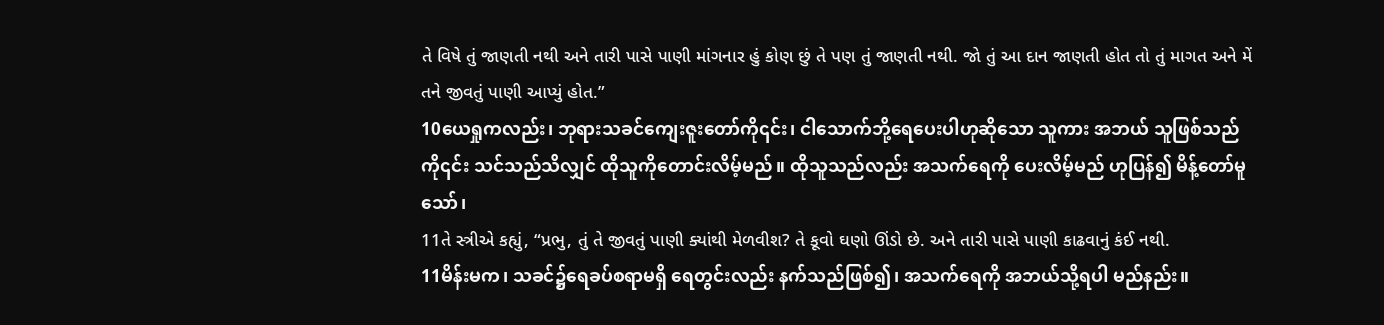તે વિષે તું જાણતી નથી અને તારી પાસે પાણી માંગનાર હું કોણ છું તે પણ તું જાણતી નથી. જો તું આ દાન જાણતી હોત તો તું માગત અને મેં તને જીવતું પાણી આપ્યું હોત.”
10ယေရှုကလည်း၊ ဘုရားသခင်ကျေးဇူးတော်ကို၎င်း၊ ငါသောက်ဘို့ရေပေးပါဟုဆိုသော သူကား အဘယ် သူဖြစ်သည်ကို၎င်း သင်သည်သိလျှင် ထိုသူကိုတောင်းလိမ့်မည်။ ထိုသူသည်လည်း အသက်ရေကို ပေးလိမ့်မည် ဟုပြန်၍ မိန့်တော်မူသော်၊
11તે સ્ત્રીએ કહ્યું, “પ્રભુ, તું તે જીવતું પાણી ક્યાંથી મેળવીશ? તે કૂવો ઘણો ઊંડો છે. અને તારી પાસે પાણી કાઢવાનું કંઈ નથી.
11မိန်းမက၊ သခင်၌ရေခပ်စရာမရှိ ရေတွင်းလည်း နက်သည်ဖြစ်၍၊ အသက်ရေကို အဘယ်သို့ရပါ မည်နည်း။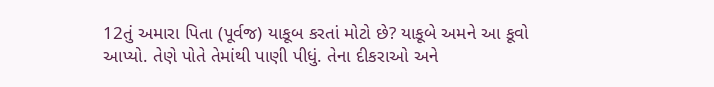12તું અમારા પિતા (પૂર્વજ) યાકૂબ કરતાં મોટો છે? યાકૂબે અમને આ કૂવો આપ્યો. તેણે પોતે તેમાંથી પાણી પીધું. તેના દીકરાઓ અને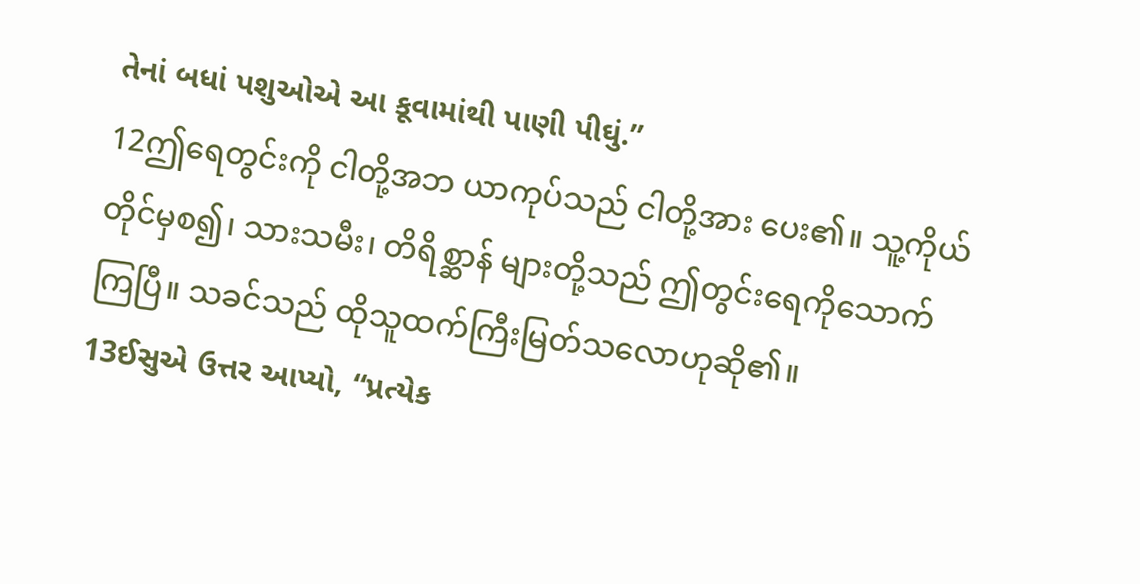તેનાં બધાં પશુઓએ આ કૂવામાંથી પાણી પીઘું.”
12ဤရေတွင်းကို ငါတို့အဘ ယာကုပ်သည် ငါတို့အား ပေး၏။ သူ့ကိုယ်တိုင်မှစ၍၊ သားသမီး၊ တိရိစ္ဆာန် များတို့သည် ဤတွင်းရေကိုသောက်ကြပြီ။ သခင်သည် ထိုသူထက်ကြီးမြတ်သလောဟုဆို၏။
13ઈસુએ ઉત્તર આપ્યો, “પ્રત્યેક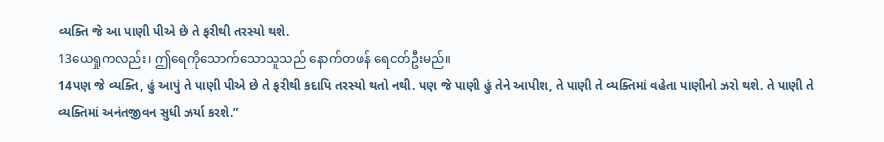વ્યક્તિ જે આ પાણી પીએ છે તે ફરીથી તરસ્યો થશે.
13ယေရှုကလည်း၊ ဤရေကိုသောက်သောသူသည် နောက်တဖန် ရေငတ်ဦးမည်။
14પણ જે વ્યક્તિ, હું આપું તે પાણી પીએ છે તે ફરીથી કદાપિ તરસ્યો થતો નથી. પણ જે પાણી હું તેને આપીશ, તે પાણી તે વ્યક્તિમાં વહેતા પાણીનો ઝરો થશે. તે પાણી તે વ્યક્તિમાં અનંતજીવન સુધી ઝર્યા કરશે.”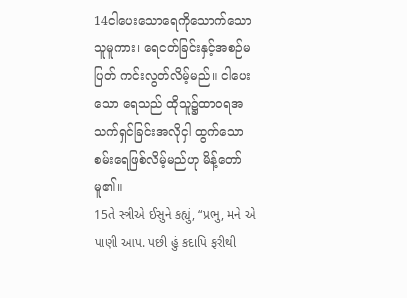14ငါပေးသောရေကိုသောက်သောသူမူကား၊ ရေငတ်ခြင်းနှင့်အစဉ်မပြတ် ကင်းလွတ်လိမ့်မည်။ ငါပေး သော ရေသည် ထိုသူ၌ထာဝရအသက်ရှင်ခြင်းအလိုငှါ ထွက်သော စမ်းရေဖြစ်လိမ့်မည်ဟု မိန့်တော်မူ၏။
15તે સ્ત્રીએ ઈસુને કહ્યું, “પ્રભુ, મને એ પાણી આપ. પછી હું કદાપિ ફરીથી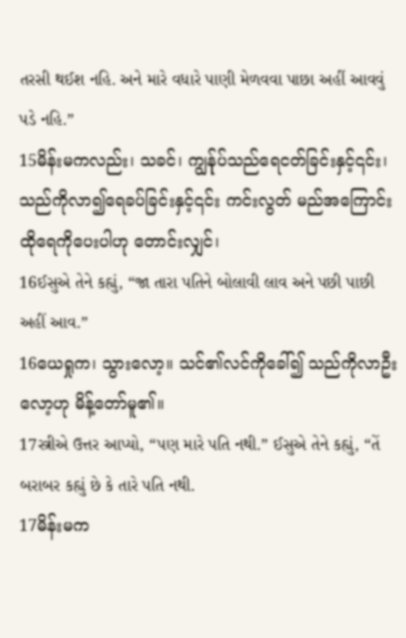તરસી થઈશ નહિ. અને મારે વધારે પાણી મેળવવા પાછા અહીં આવવું પડે નહિ.”
15မိန်းမကလည်း၊ သခင်၊ ကျွန်ုပ်သည်ရေငတ်ခြင်းနှင့်၎င်း၊ သည်ကိုလာ၍ရေခပ်ခြင်းနှင့်၎င်း ကင်းလွတ် မည်အကြောင်း ထိုရေကိုပေးပါဟု တောင်းလျှင်၊
16ઈસુએ તેને કહ્યું, “જા તારા પતિને બોલાવી લાવ અને પછી પાછી અહીં આવ.”
16ယေရှုက၊ သွားလော့။ သင်၏လင်ကိုခေါ်၍ သည်ကိုလာဦးလော့ဟု မိန့်တော်မူ၏။
17સ્ત્રીએ ઉત્તર આપ્યો, “પણ મારે પતિ નથી.” ઈસુએ તેને કહ્યું, “તેં બરાબર કહ્યું છે કે તારે પતિ નથી.
17မိန်းမက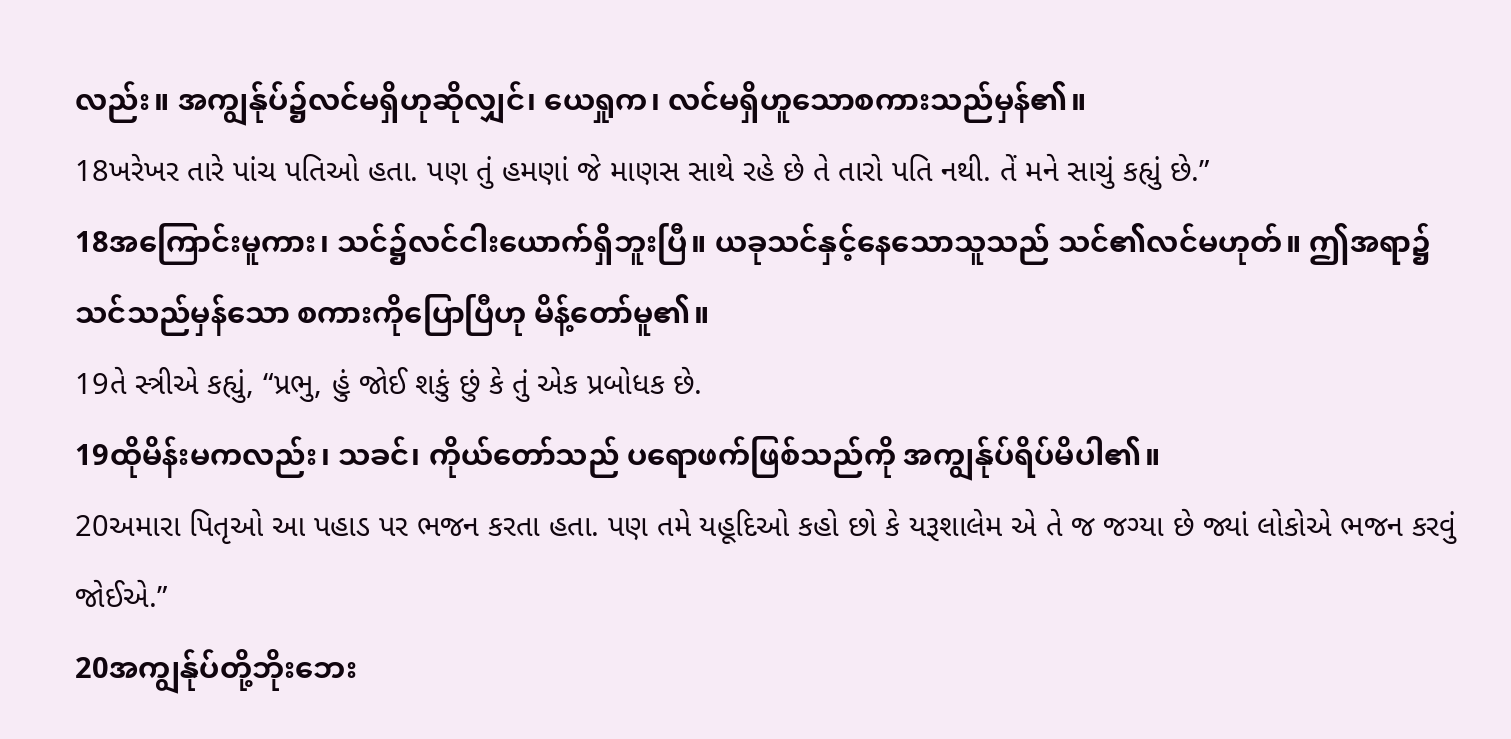လည်း။ အကျွန်ုပ်၌လင်မရှိဟုဆိုလျှင်၊ ယေရှုက၊ လင်မရှိဟူသောစကားသည်မှန်၏။
18ખરેખર તારે પાંચ પતિઓ હતા. પણ તું હમણાં જે માણસ સાથે રહે છે તે તારો પતિ નથી. તેં મને સાચું કહ્યું છે.”
18အကြောင်းမူကား၊ သင်၌လင်ငါးယောက်ရှိဘူးပြီ။ ယခုသင်နှင့်နေသောသူသည် သင်၏လင်မဟုတ်။ ဤအရာ၌ သင်သည်မှန်သော စကားကိုပြောပြီဟု မိန့်တော်မူ၏။
19તે સ્ત્રીએ કહ્યું, “પ્રભુ, હું જોઈ શકું છું કે તું એક પ્રબોધક છે.
19ထိုမိန်းမကလည်း၊ သခင်၊ ကိုယ်တော်သည် ပရောဖက်ဖြစ်သည်ကို အကျွန်ုပ်ရိပ်မိပါ၏။
20અમારા પિતૃઓ આ પહાડ પર ભજન કરતા હતા. પણ તમે યહૂદિઓ કહો છો કે યરૂશાલેમ એ તે જ જગ્યા છે જ્યાં લોકોએ ભજન કરવું જોઈએ.”
20အကျွန်ုပ်တို့ဘိုးဘေး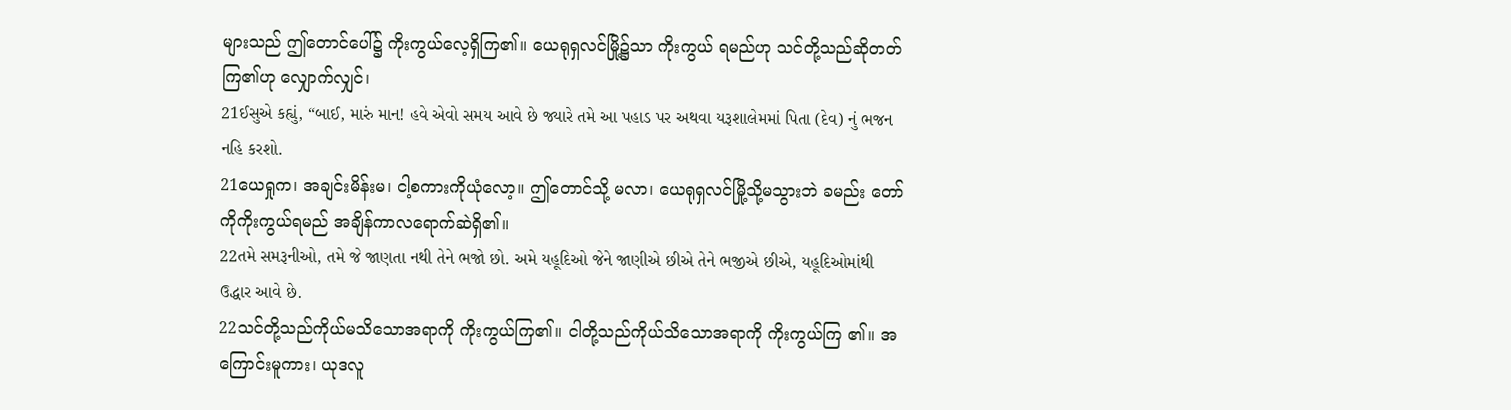များသည် ဤတောင်ပေါ်၌ ကိုးကွယ်လေ့ရှိကြ၏။ ယေရုရှလင်မြို့၌သာ ကိုးကွယ် ရမည်ဟု သင်တို့သည်ဆိုတတ်ကြ၏ဟု လျှောက်လျှင်၊
21ઈસુએ કહ્યું, “બાઈ, મારું માન! હવે એવો સમય આવે છે જ્યારે તમે આ પહાડ પર અથવા યરૂશાલેમમાં પિતા (દેવ) નું ભજન નહિ કરશો.
21ယေရှုက၊ အချင်းမိန်းမ၊ ငါ့စကားကိုယုံလော့။ ဤတောင်သို့ မလာ၊ ယေရုရှလင်မြို့သို့မသွားဘဲ ခမည်း တော်ကိုကိုးကွယ်ရမည် အချိန်ကာလရောက်ဆဲရှိ၏။
22તમે સમરૂનીઓ, તમે જે જાણતા નથી તેને ભજો છો. અમે યહૂદિઓ જેને જાણીએ છીએ તેને ભજીએ છીએ, યહૂદિઓમાંથી ઉદ્ધાર આવે છે.
22သင်တို့သည်ကိုယ်မသိသောအရာကို ကိုးကွယ်ကြ၏။ ငါတို့သည်ကိုယ်သိသောအရာကို ကိုးကွယ်ကြ ၏။ အကြောင်းမူကား၊ ယုဒလူ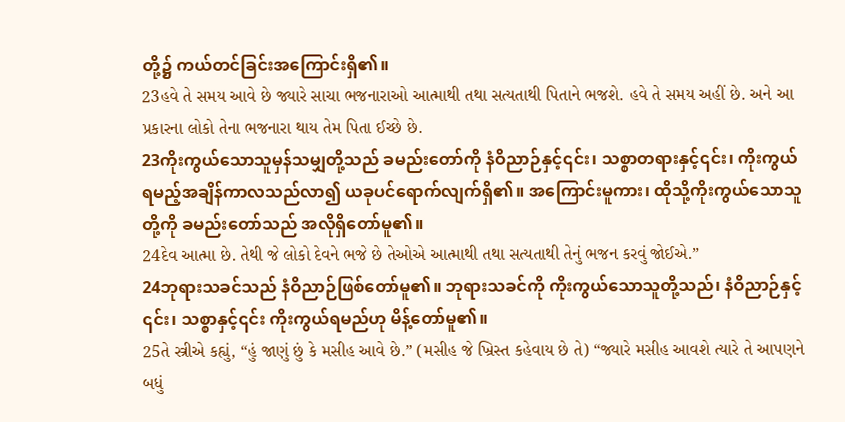တို့၌ ကယ်တင်ခြင်းအကြောင်းရှိ၏။
23હવે તે સમય આવે છે જ્યારે સાચા ભજનારાઓ આત્માથી તથા સત્યતાથી પિતાને ભજશે. હવે તે સમય અહીં છે. અને આ પ્રકારના લોકો તેના ભજનારા થાય તેમ પિતા ઈચ્છે છે.
23ကိုးကွယ်သောသူမှန်သမျှတို့သည် ခမည်းတော်ကို နံဝိညာဉ်နှင့်၎င်း၊ သစ္စာတရားနှင့်၎င်း၊ ကိုးကွယ် ရမည့်အချိန်ကာလသည်လာ၍ ယခုပင်ရောက်လျက်ရှိ၏။ အကြောင်းမူကား၊ ထိုသို့ကိုးကွယ်သောသူတို့ကို ခမည်းတော်သည် အလိုရှိတော်မူ၏။
24દેવ આત્મા છે. તેથી જે લોકો દેવને ભજે છે તેઓએ આત્માથી તથા સત્યતાથી તેનું ભજન કરવું જોઈએ.”
24ဘုရားသခင်သည် နံဝိညာဉ်ဖြစ်တော်မူ၏။ ဘုရားသခင်ကို ကိုးကွယ်သောသူတို့သည်၊ နံဝိညာဉ်နှင့် ၎င်း၊ သစ္စာနှင့်၎င်း ကိုးကွယ်ရမည်ဟု မိန့်တော်မူ၏။
25તે સ્ત્રીએ કહ્યું, “હું જાણું છું કે મસીહ આવે છે.” (મસીહ જે ખ્રિસ્ત કહેવાય છે તે) “જ્યારે મસીહ આવશે ત્યારે તે આપણને બધું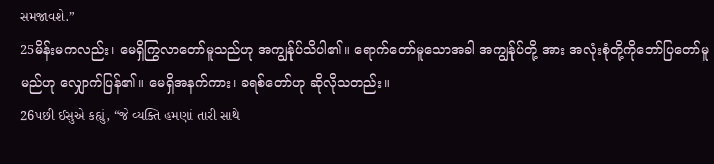સમજાવશે.”
25မိန်းမကလည်း၊ မေရှိကြွလာတော်မူသည်ဟု အကျွန်ုပ်သိပါ၏။ ရောက်တော်မူသောအခါ အကျွန်ုပ်တို့ အား အလုံးစုံတို့ကိုဘော်ပြတော်မူမည်ဟု လျှောက်ပြန်၏။ မေရှိအနက်ကား၊ ခရစ်တော်ဟု ဆိုလိုသတည်း။
26પછી ઈસુએ કહ્યું, “જે વ્યક્તિ હમણાં તારી સાથે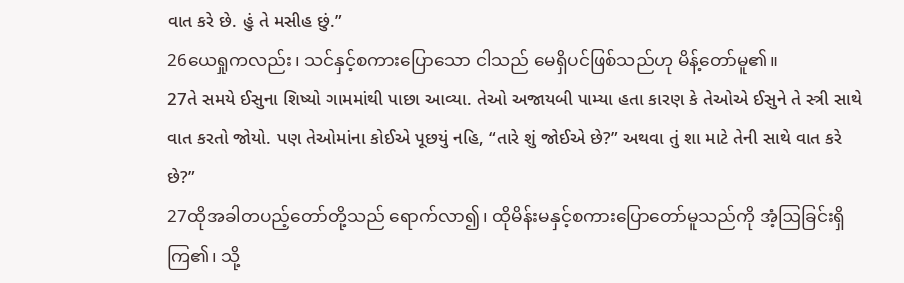વાત કરે છે. હું તે મસીહ છું.”
26ယေရှုကလည်း၊ သင်နှင့်စကားပြောသော ငါသည် မေရှိပင်ဖြစ်သည်ဟု မိန့်တော်မူ၏။
27તે સમયે ઈસુના શિષ્યો ગામમાંથી પાછા આવ્યા. તેઓ અજાયબી પામ્યા હતા કારણ કે તેઓએ ઈસુને તે સ્ત્રી સાથે વાત કરતો જોયો. પણ તેઓમાંના કોઈએ પૂછયું નહિ, “તારે શું જોઈએ છે?” અથવા તું શા માટે તેની સાથે વાત કરે છે?”
27ထိုအခါတပည့်တော်တို့သည် ရောက်လာ၍၊ ထိုမိန်းမနှင့်စကားပြောတော်မူသည်ကို အံ့ဩခြင်းရှိကြ၏၊ သို့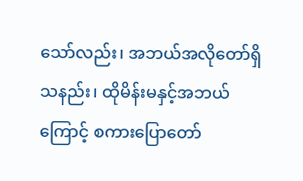သော်လည်း၊ အဘယ်အလိုတော်ရှိသနည်း၊ ထိုမိန်းမနှင့်အဘယ်ကြောင့် စကားပြောတော်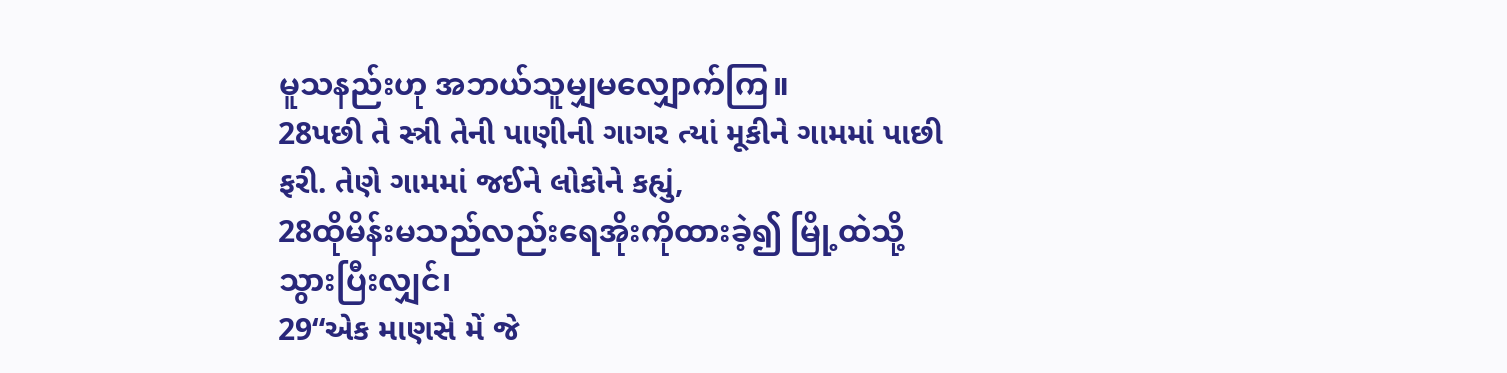မူသနည်းဟု အဘယ်သူမျှမလျှောက်ကြ။
28પછી તે સ્ત્રી તેની પાણીની ગાગર ત્યાં મૂકીને ગામમાં પાછી ફરી. તેણે ગામમાં જઈને લોકોને કહ્યું,
28ထိုမိန်းမသည်လည်းရေအိုးကိုထားခဲ့၍ မြို့ထဲသို့ သွားပြီးလျှင်၊
29“એક માણસે મેં જે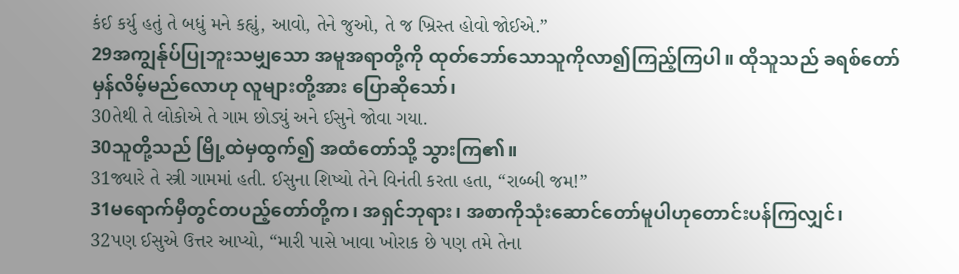કંઈ કર્યુ હતું તે બધું મને કહ્યું, આવો, તેને જુઓ, તે જ ખ્રિસ્ત હોવો જોઈએ.”
29အကျွန်ုပ်ပြုဘူးသမျှသော အမူအရာတို့ကို ထုတ်ဘော်သောသူကိုလာ၍ကြည့်ကြပါ။ ထိုသူသည် ခရစ်တော်မှန်လိမ့်မည်လောဟု လူများတို့အား ပြောဆိုသော်၊
30તેથી તે લોકોએ તે ગામ છોડ્યું અને ઈસુને જોવા ગયા.
30သူတို့သည် မြို့ထဲမှထွက်၍ အထံတော်သို့ သွားကြ၏။
31જ્યારે તે સ્ત્રી ગામમાં હતી. ઈસુના શિષ્યો તેને વિનંતી કરતા હતા, “રાબ્બી જમ!”
31မရောက်မှီတွင်တပည့်တော်တို့က၊ အရှင်ဘုရား၊ အစာကိုသုံးဆောင်တော်မူပါဟုတောင်းပန်ကြလျှင်၊
32પણ ઈસુએ ઉત્તર આપ્યો, “મારી પાસે ખાવા ખોરાક છે પણ તમે તેના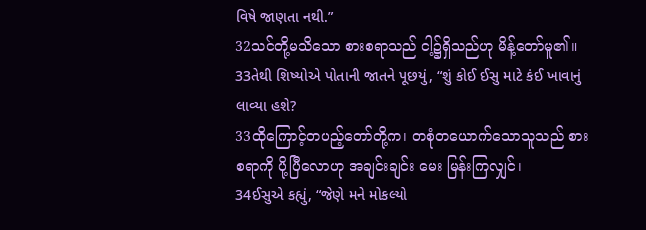વિષે જાણતા નથી.”
32သင်တို့မသိသော စားစရာသည် ငါ့၌ရှိသည်ဟု မိန့်တော်မူ၏။
33તેથી શિષ્યોએ પોતાની જાતને પૂછયું, “શું કોઈ ઈસુ માટે કંઈ ખાવાનું લાવ્યા હશે?
33ထိုကြောင့်တပည့်တော်တို့က၊ တစုံတယောက်သောသူသည် စားစရာကို ပို့ပြီလောဟု အချင်းချင်း မေး မြန်းကြလျှင်၊
34ઈસુએ કહ્યું, “જેણે મને મોકલ્યો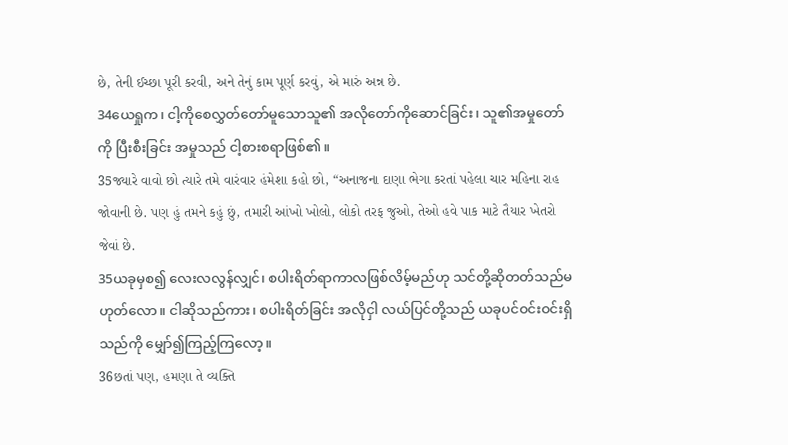છે, તેની ઈચ્છા પૂરી કરવી, અને તેનું કામ પૂર્ણ કરવું, એ મારું અન્ન છે.
34ယေရှုက၊ ငါ့ကိုစေလွှတ်တော်မူသောသူ၏ အလိုတော်ကိုဆောင်ခြင်း၊ သူ၏အမှုတော်ကို ပြီးစီးခြင်း အမှုသည် ငါ့စားစရာဖြစ်၏။
35જ્યારે વાવો છો ત્યારે તમે વારંવાર હંમેશા કહો છો, “અનાજના દાણા ભેગા કરતાં પહેલા ચાર મહિના રાહ જોવાની છે. પણ હું તમને કહું છું, તમારી આંખો ખોલો, લોકો તરફ જુઓ, તેઓ હવે પાક માટે તૈયાર ખેતરો જેવાં છે.
35ယခုမှစ၍ လေးလလွန်လျှင်၊ စပါးရိတ်ရာကာလဖြစ်လိမ့်မည်ဟု သင်တို့ဆိုတတ်သည်မဟုတ်လော။ ငါဆိုသည်ကား၊ စပါးရိတ်ခြင်း အလိုငှါ လယ်ပြင်တို့သည် ယခုပင်ဝင်းဝင်းရှိသည်ကို မျှော်၍ကြည့်ကြလော့။
36છતાં પણ, હમણા તે વ્યક્તિ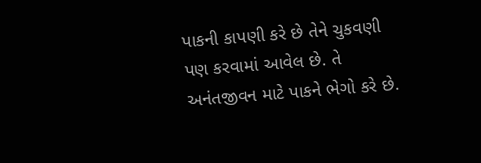પાકની કાપણી કરે છે તેને ચુકવણી પણ કરવામાં આવેલ છે. તે અનંતજીવન માટે પાકને ભેગો કરે છે.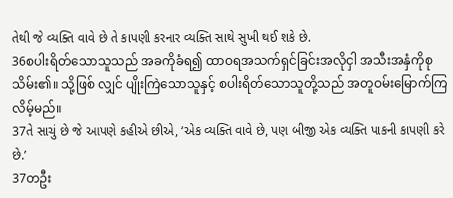તેથી જે વ્યક્તિ વાવે છે તે કાપણી કરનાર વ્યક્તિ સાથે સુખી થઈ શકે છે.
36စပါးရိတ်သောသူသည် အခကိုခံရ၍ ထာဝရအသက်ရှင်ခြင်းအလိုငှါ အသီးအနှံကိုစုသိမ်း၏။ သို့ဖြစ် လျှင် ပျိုးကြဲသောသူနှင့် စပါးရိတ်သောသူတို့သည် အတူဝမ်းမြောက်ကြလိမ့်မည်။
37તે સાચું છે જે આપણે કહીએ છીએ, ‘એક વ્યક્તિ વાવે છે, પણ બીજી એક વ્યક્તિ પાકની કાપણી કરે છે.’
37တဦး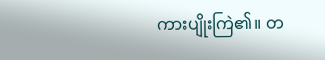ကားပျိုးကြဲ၏။ တ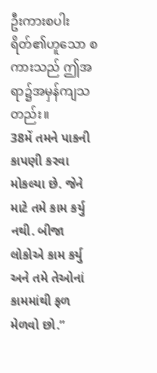ဦးကားစပါးရိတ်၏ဟူသော စကားသည် ဤအရာ၌အမှန်ကျသတည်း။
38મેં તમને પાકની કાપણી કરવા મોકલ્યા છે. જેને માટે તમે કામ કર્યુ નથી. બીજા લોકોએ કામ કર્યુ અને તમે તેઓનાં કામમાંથી ફળ મેળવો છો.”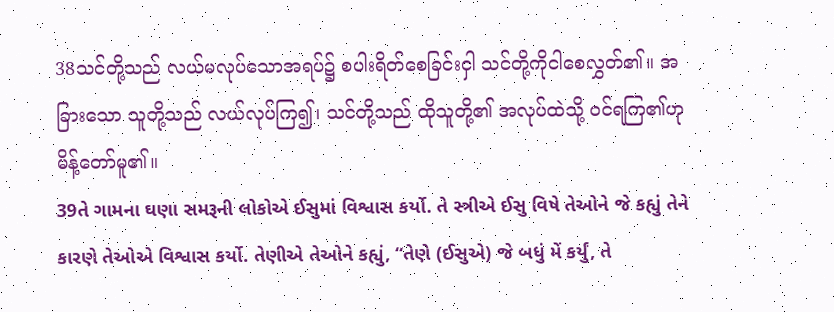38သင်တို့သည် လယ်မလုပ်သောအရပ်၌ စပါးရိတ်စေခြင်းငှါ သင်တို့ကိုငါစေလွှတ်၏။ အခြားသော သူတို့သည် လယ်လုပ်ကြ၍၊ သင်တို့သည် ထိုသူတို့၏ အလုပ်ထဲသို့ ဝင်ရကြ၏ဟု မိန့်တော်မူ၏။
39તે ગામના ઘણા સમરૂની લોકોએ ઈસુમાં વિશ્વાસ કર્યો. તે સ્ત્રીએ ઈસુ વિષે તેઓને જે કહ્યું તેને કારણે તેઓએ વિશ્વાસ કર્યો. તેણીએ તેઓને કહ્યું, “તેણે (ઈસુએ) જે બધું મેં કર્યું, તે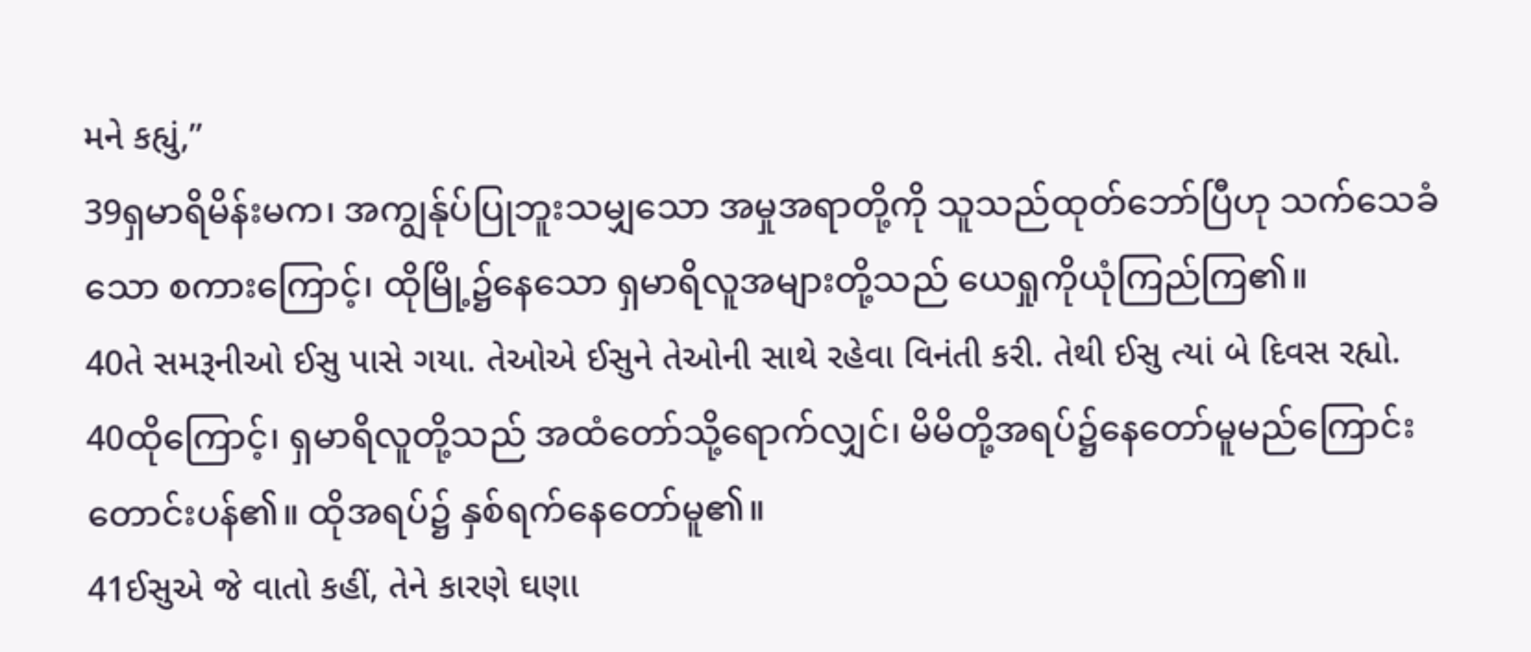મને કહ્યું,”
39ရှမာရိမိန်းမက၊ အကျွန်ုပ်ပြုဘူးသမျှသော အမှုအရာတို့ကို သူသည်ထုတ်ဘော်ပြီဟု သက်သေခံသော စကားကြောင့်၊ ထိုမြို့၌နေသော ရှမာရိလူအများတို့သည် ယေရှုကိုယုံကြည်ကြ၏။
40તે સમરૂનીઓ ઈસુ પાસે ગયા. તેઓએ ઈસુને તેઓની સાથે રહેવા વિનંતી કરી. તેથી ઈસુ ત્યાં બે દિવસ રહ્યો.
40ထိုကြောင့်၊ ရှမာရိလူတို့သည် အထံတော်သို့ရောက်လျှင်၊ မိမိတို့အရပ်၌နေတော်မူမည်ကြောင်း တောင်းပန်၏။ ထိုအရပ်၌ နှစ်ရက်နေတော်မူ၏။
41ઈસુએ જે વાતો કહીં, તેને કારણે ઘણા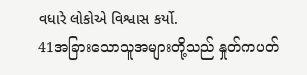વધારે લોકોએ વિશ્વાસ કર્યો.
41အခြားသောသူအများတို့သည် နှုတ်ကပတ်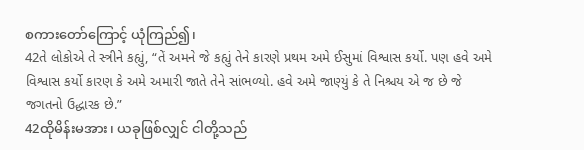စကားတော်ကြောင့် ယုံကြည်၍၊
42તે લોકોએ તે સ્ત્રીને કહ્યું, “તેં અમને જે કહ્યું તેને કારણે પ્રથમ અમે ઈસુમાં વિશ્વાસ કર્યો. પણ હવે અમે વિશ્વાસ કર્યો કારણ કે અમે અમારી જાતે તેને સાંભળ્યો. હવે અમે જાણ્યું કે તે નિશ્ચય એ જ છે જે જગતનો ઉદ્ધારક છે.”
42ထိုမိန်းမအား၊ ယခုဖြစ်လျှင် ငါတို့သည်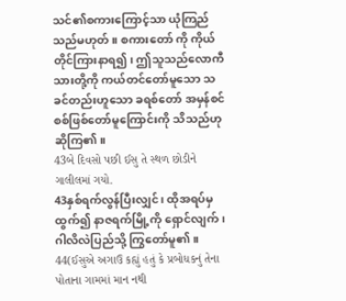သင်၏စကားကြောင့်သာ ယုံကြည်သည်မဟုတ်။ စကားတော် ကို ကိုယ်တိုင်ကြားနာရ၍၊ ဤသူသည်လောကီသားတို့ကို ကယ်တင်တော်မူသော သခင်တည်းဟူသော ခရစ်တော် အမှန်စင်စစ်ဖြစ်တော်မူကြောင်းကို သိသည်ဟု ဆိုကြ၏။
43બે દિવસો પછી ઈસુ તે સ્થળ છોડીને ગાલીલમાં ગયો.
43နှစ်ရက်လွန်ပြီးလျှင်၊ ထိုအရပ်မှထွက်၍ နာဇရက်မြို့ကို ရှောင်လျက်၊ ဂါလိလဲပြည်သို့ ကြွတော်မူ၏။
44(ઈસુએ અગાઉ કહ્યું હતું કે પ્રબોધકનું તેના પોતાના ગામમાં માન નથી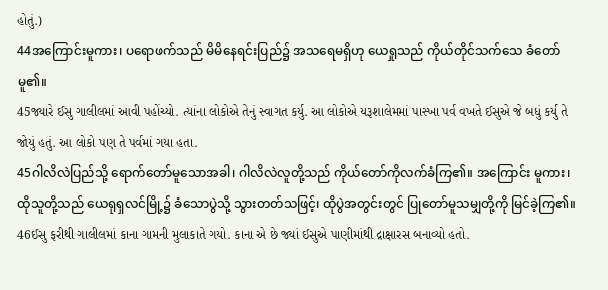હોતું.)
44အကြောင်းမူကား၊ ပရောဖက်သည် မိမိနေရင်းပြည်၌ အသရေမရှိဟု ယေရှုသည် ကိုယ်တိုင်သက်သေ ခံတော်မူ၏။
45જ્યારે ઈસુ ગાલીલમાં આવી પહોંચ્યો. ત્યાંના લોકોએ તેનું સ્વાગત કર્યુ. આ લોકોએ યરૂશાલેમમાં પાસ્ખા પર્વ વખતે ઈસુએ જે બધું કર્યુ તે જોયું હતું. આ લોકો પણ તે પર્વમાં ગયા હતા.
45ဂါလိလဲပြည်သို့ ရောက်တော်မူသောအခါ၊ ဂါလိလဲလူတို့သည် ကိုယ်တော်ကိုလက်ခံကြ၏။ အကြောင်း မူကား၊ ထိုသူတို့သည် ယေရုရှလင်မြို့၌ ခံသောပွဲသို့ သွားတတ်သဖြင့်၊ ထိုပွဲအတွင်းတွင် ပြုတော်မူသမျှတို့ကို မြင်ခဲ့ကြ၏။
46ઈસુ ફરીથી ગાલીલમાં કાના ગામની મુલાકાતે ગયો. કાના એ છે જ્યાં ઈસુએ પાણીમાંથી દ્રાક્ષારસ બનાવ્યો હતો.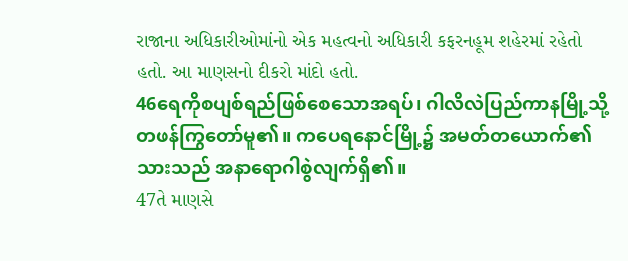રાજાના અધિકારીઓમાંનો એક મહત્વનો અધિકારી કફરનહૂમ શહેરમાં રહેતો હતો. આ માણસનો દીકરો માંદો હતો.
46ရေကိုစပျစ်ရည်ဖြစ်စေသောအရပ်၊ ဂါလိလဲပြည်ကာနမြို့သို့ တဖန်ကြွတော်မူ၏။ ကပေရနောင်မြို့၌ အမတ်တယောက်၏သားသည် အနာရောဂါစွဲလျက်ရှိ၏။
47તે માણસે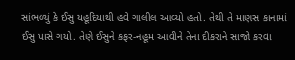સાંભળ્યું કે ઈસુ યહૂદિયાથી હવે ગાલીલ આવ્યો હતો. તેથી તે માણસ કાનામાં ઈસુ પાસે ગયો. તેણે ઈસુને કફર-નહૂમ આવીને તેના દીકરાને સાજો કરવા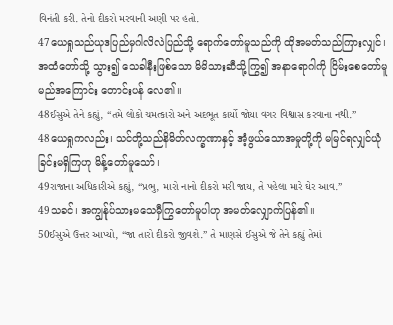વિનંતી કરી. તેનો દીકરો મરવાની અણી પર હતો.
47ယေရှုသည်ယုဒပြည်မှဂါလိလဲပြည်သို့ ရောက်တော်မူသည်ကို ထိုအမတ်သည်ကြားလျှင်၊ အထံတော်သို့ သွား၍ သေခါနီးဖြစ်သော မိမိသားဆီသို့ကြွ၍ အနာရောဂါကို ငြိမ်းစေတော်မူမည်အကြောင်း တောင်းပန် လေ၏။
48ઈસુએ તેને કહ્યું, “તમે લોકો ચમત્કારો અને અદભૂત કાર્યો જોયા વગર વિશ્વાસ કરવાના નથી.”
48ယေရှုကလည်း၊ သင်တို့သည်နိမိတ်လက္ခဏာနှင့် အံ့ဖွယ်သောအမှုတို့ကို မမြင်ရလျှင်ယုံခြင်းမရှိကြဟု မိန့်တော်မူသော်၊
49રાજાના અધિકારીએ કહ્યું, “પ્રભુ, મારો નાનો દીકરો મરી જાય, તે પહેલા મારે ઘેર આવ.”
49သခင်၊ အကျွန်ုပ်သားမသေမှီကြွတော်မူပါဟု အမတ်လျှောက်ပြန်၏။
50ઈસુએ ઉત્તર આપ્યો, “જા તારો દીકરો જીવશે.” તે માણસે ઈસુએ જે તેને કહ્યું તેમાં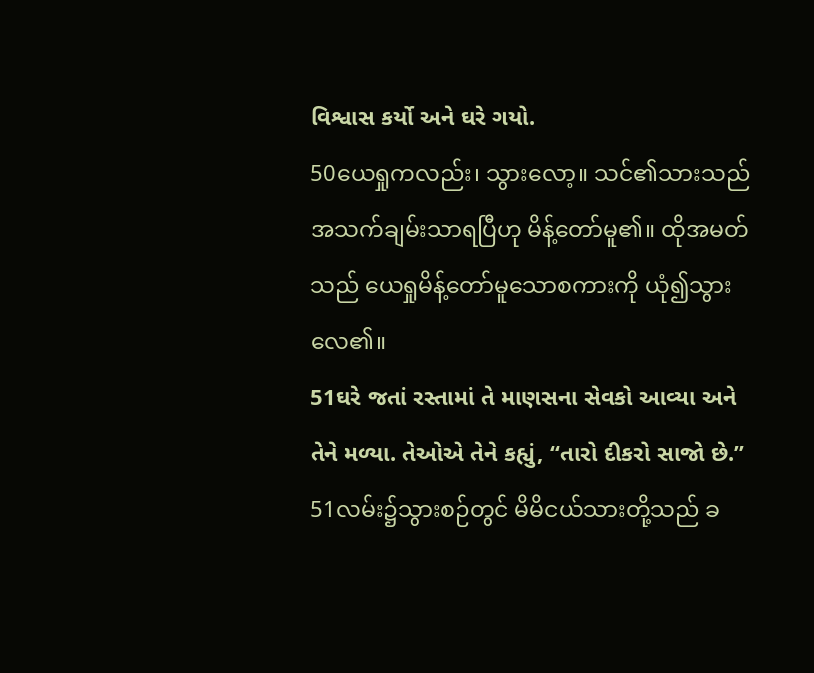વિશ્વાસ કર્યો અને ઘરે ગયો.
50ယေရှုကလည်း၊ သွားလော့။ သင်၏သားသည် အသက်ချမ်းသာရပြီဟု မိန့်တော်မူ၏။ ထိုအမတ်သည် ယေရှုမိန့်တော်မူသောစကားကို ယုံ၍သွားလေ၏။
51ઘરે જતાં રસ્તામાં તે માણસના સેવકો આવ્યા અને તેને મળ્યા. તેઓએ તેને કહ્યું, “તારો દીકરો સાજો છે.”
51လမ်း၌သွားစဉ်တွင် မိမိငယ်သားတို့သည် ခ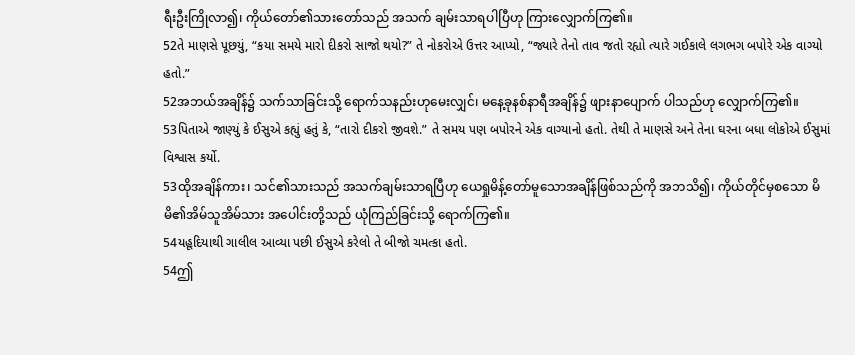ရီးဦးကြိုလာ၍၊ ကိုယ်တော်၏သားတော်သည် အသက် ချမ်းသာရပါပြီဟု ကြားလျှောက်ကြ၏။
52તે માણસે પૂછયું, “કયા સમયે મારો દીકરો સાજો થયો?” તે નોકરોએ ઉત્તર આપ્યો, “જ્યારે તેનો તાવ જતો રહ્યો ત્યારે ગઈકાલે લગભગ બપોરે એક વાગ્યો હતો.”
52အဘယ်အချိန်၌ သက်သာခြင်းသို့ ရောက်သနည်းဟုမေးလျှင်၊ မနေ့ခုနစ်နာရီအချိန်၌ ဖျားနာပျောက် ပါသည်ဟု လျှောက်ကြ၏။
53પિતાએ જાણ્યું કે ઈસુએ કહ્યું હતું કે, “તારો દીકરો જીવશે.” તે સમય પણ બપોરને એક વાગ્યાનો હતો. તેથી તે માણસે અને તેના ઘરના બધા લોકોએ ઈસુમાં વિશ્વાસ કર્યો.
53ထိုအချိန်ကား၊ သင်၏သားသည် အသက်ချမ်းသာရပြီဟု ယေရှုမိန့်တော်မူသောအချိန်ဖြစ်သည်ကို အဘသိ၍၊ ကိုယ်တိုင်မှစသော မိမိ၏အိမ်သူအိမ်သား အပေါင်းတို့သည် ယုံကြည်ခြင်းသို့ ရောက်ကြ၏။
54યહૂદિયાથી ગાલીલ આવ્યા પછી ઈસુએ કરેલો તે બીજો ચમત્કા હતો.
54ဤ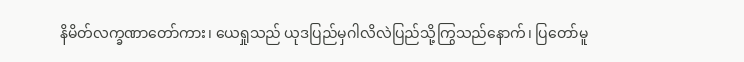နိမိတ်လက္ခဏာတော်ကား၊ ယေရှုသည် ယုဒပြည်မှဂါလိလဲပြည်သို့ကြွသည်နောက်၊ ပြတော်မူ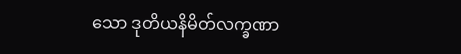သော ဒုတိယနိမိတ်လက္ခဏာ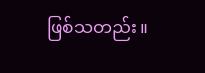ဖြစ်သတည်း။